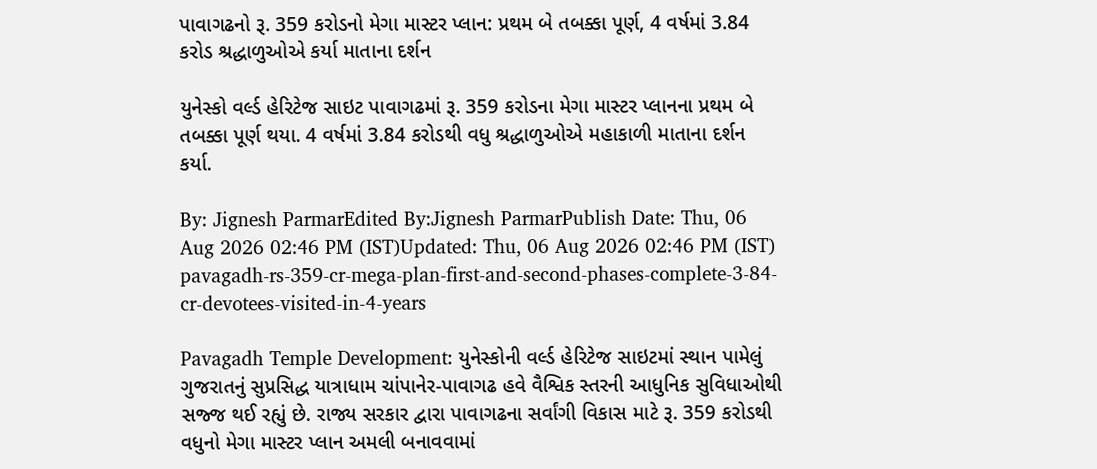પાવાગઢનો રૂ. 359 કરોડનો મેગા માસ્ટર પ્લાન: પ્રથમ બે તબક્કા પૂર્ણ, 4 વર્ષમાં 3.84 કરોડ શ્રદ્ધાળુઓએ કર્યા માતાના દર્શન

યુનેસ્કો વર્લ્ડ હેરિટેજ સાઇટ પાવાગઢમાં રૂ. 359 કરોડના મેગા માસ્ટર પ્લાનના પ્રથમ બે તબક્કા પૂર્ણ થયા. 4 વર્ષમાં 3.84 કરોડથી વધુ શ્રદ્ધાળુઓએ મહાકાળી માતાના દર્શન કર્યા.

By: Jignesh ParmarEdited By:Jignesh ParmarPublish Date: Thu, 06 Aug 2026 02:46 PM (IST)Updated: Thu, 06 Aug 2026 02:46 PM (IST)
pavagadh-rs-359-cr-mega-plan-first-and-second-phases-complete-3-84-cr-devotees-visited-in-4-years

Pavagadh Temple Development: યુનેસ્કોની વર્લ્ડ હેરિટેજ સાઇટમાં સ્થાન પામેલું ગુજરાતનું સુપ્રસિદ્ધ યાત્રાધામ ચાંપાનેર-પાવાગઢ હવે વૈશ્વિક સ્તરની આધુનિક સુવિધાઓથી સજ્જ થઈ રહ્યું છે. રાજ્ય સરકાર દ્વારા પાવાગઢના સર્વાંગી વિકાસ માટે રૂ. 359 કરોડથી વધુનો મેગા માસ્ટર પ્લાન અમલી બનાવવામાં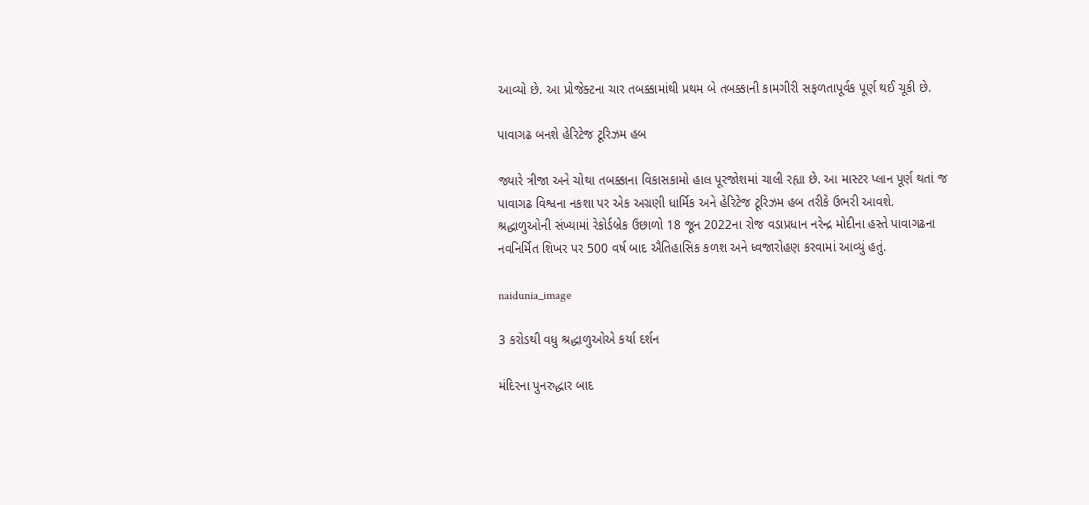આવ્યો છે. આ પ્રોજેક્ટના ચાર તબક્કામાંથી પ્રથમ બે તબક્કાની કામગીરી સફળતાપૂર્વક પૂર્ણ થઈ ચૂકી છે.

પાવાગઢ બનશે હેરિટેજ ટૂરિઝમ હબ

જ્યારે ત્રીજા અને ચોથા તબક્કાના વિકાસકામો હાલ પૂરજોશમાં ચાલી રહ્યા છે. આ માસ્ટર પ્લાન પૂર્ણ થતાં જ પાવાગઢ વિશ્વના નકશા પર એક અગ્રણી ધાર્મિક અને હેરિટેજ ટૂરિઝમ હબ તરીકે ઉભરી આવશે. શ્રદ્ધાળુઓની સંખ્યામાં રેકોર્ડબ્રેક ઉછાળો 18 જૂન 2022ના રોજ વડાપ્રધાન નરેન્દ્ર મોદીના હસ્તે પાવાગઢના નવનિર્મિત શિખર પર 500 વર્ષ બાદ ઐતિહાસિક કળશ અને ધ્વજારોહણ કરવામાં આવ્યું હતું.

naidunia_image

3 કરોડથી વધુ શ્રદ્ધાળુઓએ કર્યા દર્શન

મંદિરના પુનરુદ્ધાર બાદ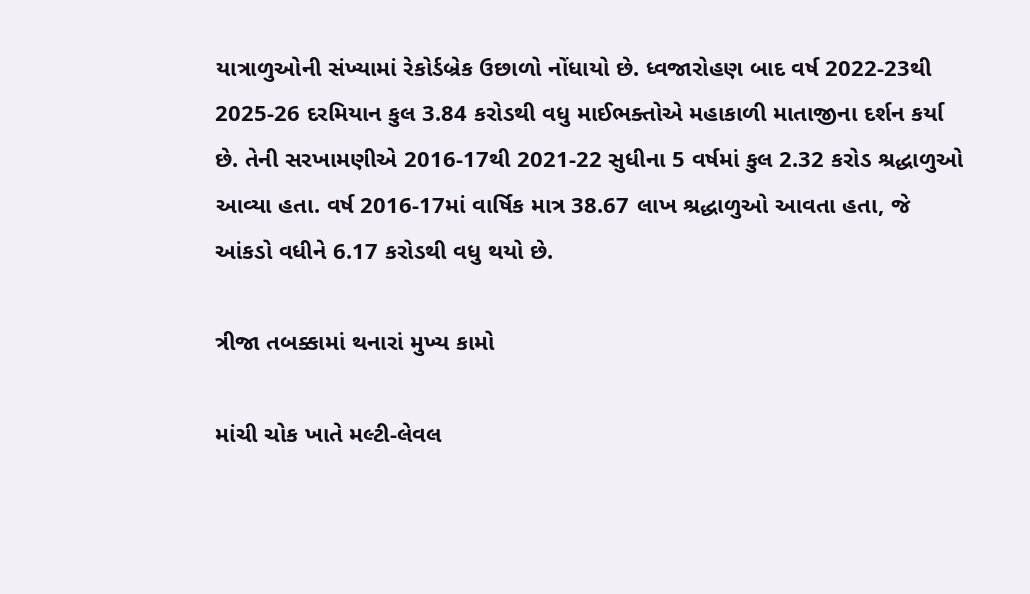યાત્રાળુઓની સંખ્યામાં રેકોર્ડબ્રેક ઉછાળો નોંધાયો છે. ધ્વજારોહણ બાદ વર્ષ 2022-23થી 2025-26 દરમિયાન કુલ 3.84 કરોડથી વધુ માઈભક્તોએ મહાકાળી માતાજીના દર્શન કર્યા છે. તેની સરખામણીએ 2016-17થી 2021-22 સુધીના 5 વર્ષમાં કુલ 2.32 કરોડ શ્રદ્ધાળુઓ આવ્યા હતા. વર્ષ 2016-17માં વાર્ષિક માત્ર 38.67 લાખ શ્રદ્ધાળુઓ આવતા હતા, જે આંકડો વધીને 6.17 કરોડથી વધુ થયો છે.

ત્રીજા તબક્કામાં થનારાં મુખ્ય કામો

માંચી ચોક ખાતે મલ્ટી-લેવલ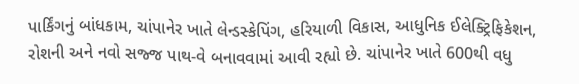પાર્કિંગનું બાંધકામ, ચાંપાનેર ખાતે લેન્ડસ્કેપિંગ, હરિયાળી વિકાસ, આધુનિક ઈલેક્ટ્રિફિકેશન, રોશની અને નવો સજ્જ પાથ-વે બનાવવામાં આવી રહ્યો છે. ચાંપાનેર ખાતે 600થી વધુ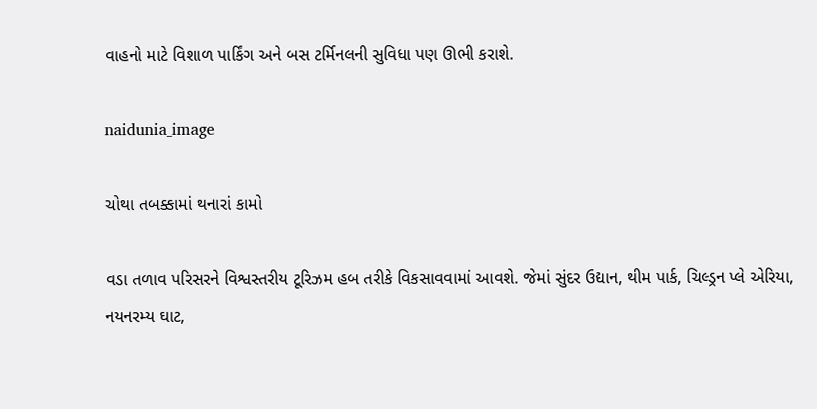વાહનો માટે વિશાળ પાર્કિંગ અને બસ ટર્મિનલની સુવિધા પણ ઊભી કરાશે.

naidunia_image

ચોથા તબક્કામાં થનારાં કામો

વડા તળાવ પરિસરને વિશ્વસ્તરીય ટૂરિઝમ હબ તરીકે વિકસાવવામાં આવશે. જેમાં સુંદર ઉદ્યાન, થીમ પાર્ક, ચિલ્ડ્રન પ્લે એરિયા, નયનરમ્ય ઘાટ,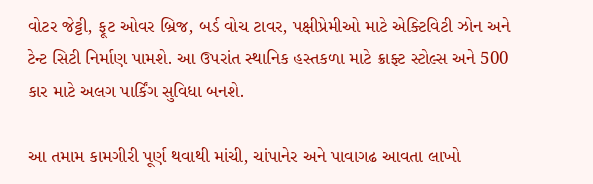વોટર જેટ્ટી, ફૂટ ઓવર બ્રિજ, બર્ડ વોચ ટાવર, પક્ષીપ્રેમીઓ માટે એક્ટિવિટી ઝોન અને ટેન્ટ સિટી નિર્માણ પામશે. આ ઉપરાંત સ્થાનિક હસ્તકળા માટે ક્રાફ્ટ સ્ટોલ્સ અને 500 કાર માટે અલગ પાર્કિંગ સુવિધા બનશે.

આ તમામ કામગીરી પૂર્ણ થવાથી માંચી, ચાંપાનેર અને પાવાગઢ આવતા લાખો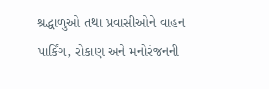શ્રદ્ધાળુઓ તથા પ્રવાસીઓને વાહન પાર્કિંગ, રોકાણ અને મનોરંજનની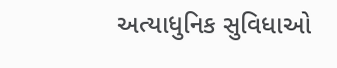અત્યાધુનિક સુવિધાઓ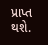પ્રાપ્ત થશે.